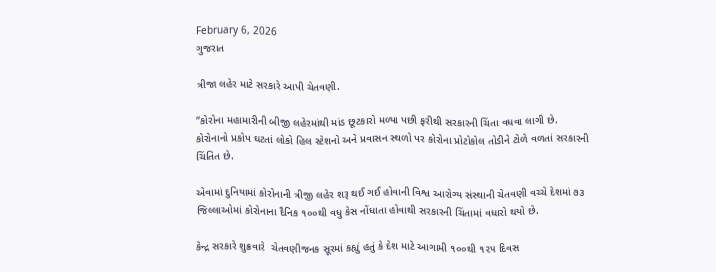February 6, 2026
ગુજરાત

ત્રીજા લહેર માટે સરકારે આપી ચેતવણી.

“કોરોના મહામારીની બીજી લહેરમાંથી માંડ છૂટકારો મળ્યા પછી ફરીથી સરકારની ચિંતા વધવા લાગી છે. કોરોનાનો પ્રકોપ ઘટતાં લોકો હિલ સ્ટેશનો અને પ્રવાસન સ્થળો પર કોરોના પ્રોટોકોલ તોડીને ટોળે વળતાં સરકારની ચિંતિત છે.

એવામાં દુનિયામાં કોરોનાની ત્રીજી લહેર શરૂ થઈ ગઈ હોવાની વિશ્વ આરોગ્ય સંસ્થાની ચેતવણી વચ્ચે દેશમાં ૭૩ જિલ્લાઓમાં કોરોનાના દૈનિક ૧૦૦થી વધુ કેસ નોંધાતા હોવાથી સરકારની ચિંતામાં વધારો થયો છે.

કેન્દ્ર સરકારે શુક્રવારે  ચેતવણીજનક સૂરમાં કહ્યું હતું કે દેશ માટે આગામી ૧૦૦થી ૧૨૫ દિવસ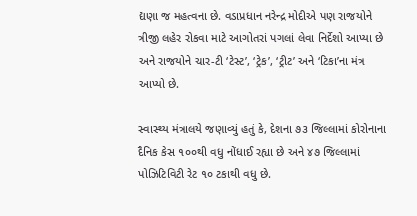દ્યણા જ મહત્વના છે. વડાપ્રધાન નરેન્દ્ર મોદીએ પણ રાજયોને ત્રીજી લહેર રોકવા માટે આગોતરાં પગલાં લેવા નિર્દેશો આપ્યા છે અને રાજયોને ચાર-ટી ‘ટેસ્ટ’, ‘ટ્રેક’, ‘ટ્રીટ’ અને ‘ટિકા’ના મંત્ર આપ્યો છે.

સ્વાસ્થ્ય મંત્રાલયે જણાવ્યું હતું કે, દેશના ૭૩ જિલ્લામાં કોરોનાના દૈનિક કેસ ૧૦૦થી વધુ નોંધાઈ રહ્યા છે અને ૪૭ જિલ્લામાં પોઝિટિવિટી રેટ ૧૦ ટકાથી વધુ છે.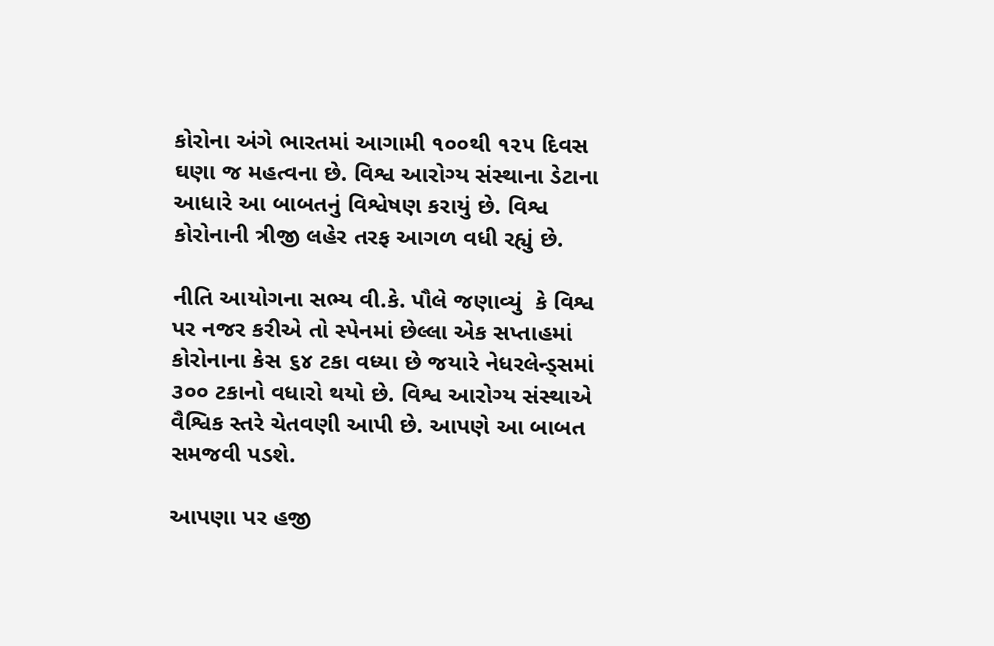કોરોના અંગે ભારતમાં આગામી ૧૦૦થી ૧૨૫ દિવસ ઘણા જ મહત્વના છે. વિશ્વ આરોગ્ય સંસ્થાના ડેટાના આધારે આ બાબતનું વિશ્વેષણ કરાયું છે. વિશ્વ કોરોનાની ત્રીજી લહેર તરફ આગળ વધી રહ્યું છે.

નીતિ આયોગના સભ્ય વી.કે. પૌલે જણાવ્યું  કે વિશ્વ પર નજર કરીએ તો સ્પેનમાં છેલ્લા એક સપ્તાહમાં કોરોનાના કેસ ૬૪ ટકા વધ્યા છે જયારે નેધરલેન્ડ્સમાં ૩૦૦ ટકાનો વધારો થયો છે. વિશ્વ આરોગ્ય સંસ્થાએ વૈશ્વિક સ્તરે ચેતવણી આપી છે. આપણે આ બાબત સમજવી પડશે.

આપણા પર હજી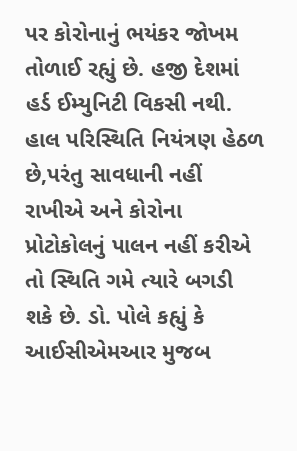પર કોરોનાનું ભયંકર જોખમ તોળાઈ રહ્યું છે. હજી દેશમાં હર્ડ ઈમ્યુનિટી વિકસી નથી. હાલ પરિસ્થિતિ નિયંત્રણ હેઠળ છે,પરંતુ સાવધાની નહીં રાખીએ અને કોરોના પ્રોટોકોલનું પાલન નહીં કરીએ તો સ્થિતિ ગમે ત્યારે બગડી શકે છે. ડો. પોલે કહ્યું કે આઈસીએમઆર મુજબ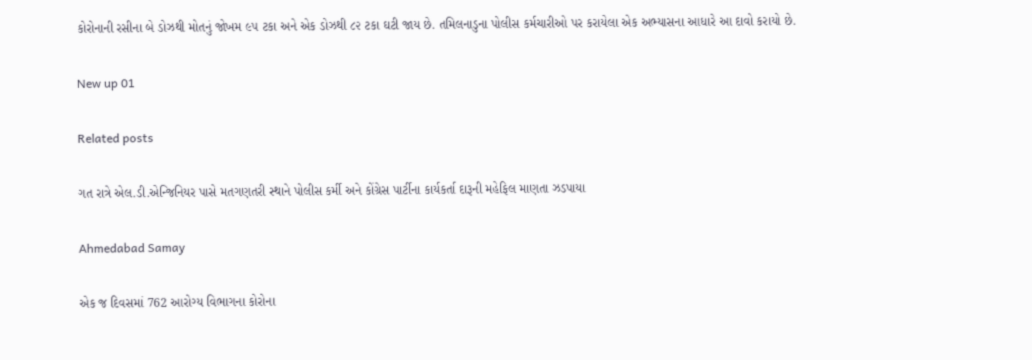કોરોનાની રસીના બે ડોઝથી મોતનું જોખમ ૯૫ ટકા અને એક ડોઝથી ૮૨ ટકા ઘટી જાય છે. તમિલનાડુના પોલીસ કર્મચારીઓ પર કરાયેલા એક અભ્યાસના આધારે આ દાવો કરાયો છે.

New up 01

Related posts

ગત રાત્રે એલ.ડી.એન્જિનિયર પાસે મતગણતરી સ્થાને પોલીસ કર્મી અને કોંગ્રેસ પાર્ટીના કાર્યકર્તા દારૂની મહેફિલ માણતા ઝડપાયા

Ahmedabad Samay

એક જ દિવસમાં 762 આરોગ્‍ય વિભાગના કોરોના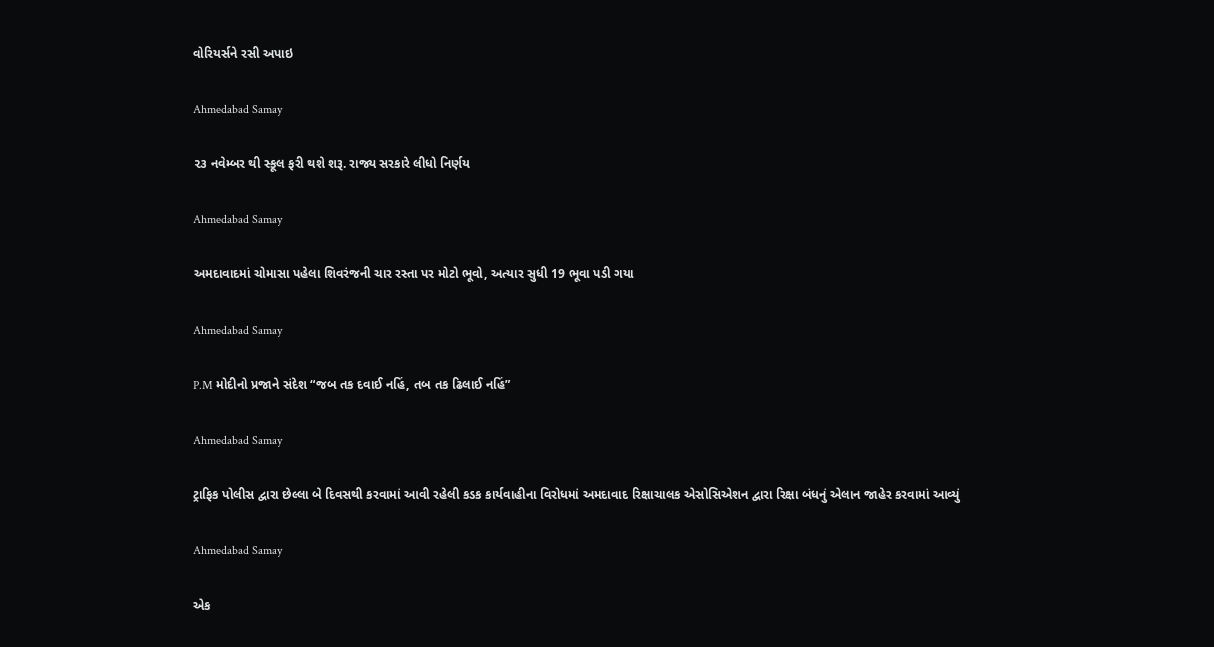વોરિયર્સને રસી અપાઇ

Ahmedabad Samay

૨૩ નવેમ્બર થી સ્કૂલ ફરી થશે શરૂ. રાજ્ય સરકારે લીધો નિર્ણય

Ahmedabad Samay

અમદાવાદમાં ચોમાસા પહેલા શિવરંજની ચાર રસ્તા પર મોટો ભૂવો, અત્યાર સુધી 19 ભૂવા પડી ગયા

Ahmedabad Samay

P.M મોદીનો પ્રજાને સંદેશ “જબ તક દવાઈ નહિં, તબ તક ઢિલાઈ નહિં”

Ahmedabad Samay

ટ્રાફિક પોલીસ દ્વારા છેલ્લા બે દિવસથી કરવામાં આવી રહેલી કડક કાર્યવાહીના વિરોધમાં અમદાવાદ રિક્ષાચાલક એસોસિએશન દ્વારા રિક્ષા બંધનું એલાન જાહેર કરવામાં આવ્યું

Ahmedabad Samay

એક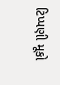ટિપ્પણી મૂકો